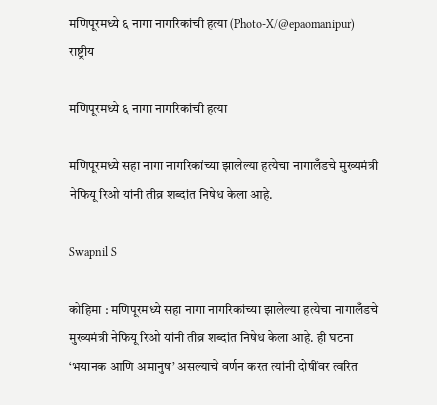मणिपूरमध्ये ६ नागा नागरिकांची हत्या (Photo-X/@epaomanipur)
राष्ट्रीय

मणिपूरमध्ये ६ नागा नागरिकांची हत्या

मणिपूरमध्ये सहा नागा नागरिकांच्या झालेल्या हत्येचा नागालँडचे मुख्यमंत्री नेफियू रिओ यांनी तीव्र शब्दांत निषेध केला आहे.

Swapnil S

कोहिमा : मणिपूरमध्ये सहा नागा नागरिकांच्या झालेल्या हत्येचा नागालँडचे मुख्यमंत्री नेफियू रिओ यांनी तीव्र शब्दांत निषेध केला आहे. ही घटना ‘भयानक आणि अमानुष’ असल्याचे वर्णन करत त्यांनी दोषींवर त्वरित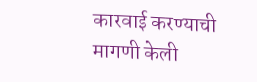कारवाई करण्याची मागणी केली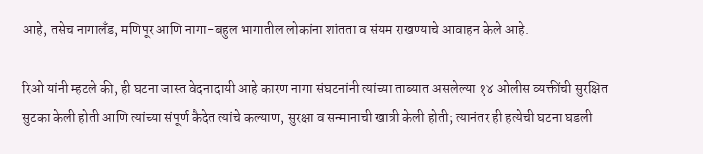आहे, तसेच नागालँड, मणिपूर आणि नागा-बहुल भागातील लोकांना शांतता व संयम राखण्याचे आवाहन केले आहे.

रिओ यांनी म्हटले की, ही घटना जास्त वेदनादायी आहे कारण नागा संघटनांनी त्यांच्या ताब्यात असलेल्या १४ ओलीस व्यक्तींची सुरक्षित सुटका केली होती आणि त्यांच्या संपूर्ण कैदेत त्यांचे कल्याण, सुरक्षा व सन्मानाची खात्री केली होती; त्यानंतर ही हत्येची घटना घडली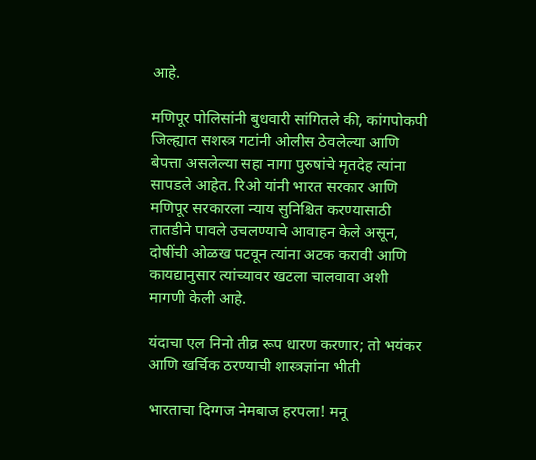आहे.

मणिपूर पोलिसांनी बुधवारी सांगितले की, कांगपोकपी जिल्ह्यात सशस्त्र गटांनी ओलीस ठेवलेल्या आणि बेपत्ता असलेल्या सहा नागा पुरुषांचे मृतदेह त्यांना सापडले आहेत. रिओ यांनी भारत सरकार आणि मणिपूर सरकारला न्याय सुनिश्चित करण्यासाठी तातडीने पावले उचलण्याचे आवाहन केले असून, दोषींची ओळख पटवून त्यांना अटक करावी आणि कायद्यानुसार त्यांच्यावर खटला चालवावा अशी मागणी केली आहे.

यंदाचा एल निनो तीव्र रूप धारण करणार; तो भयंकर आणि खर्चिक ठरण्याची शास्त्रज्ञांना भीती

भारताचा दिग्गज नेमबाज हरपला! मनू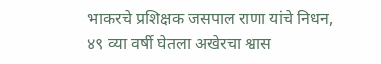भाकरचे प्रशिक्षक जसपाल राणा यांचे निधन, ४९ व्या वर्षी घेतला अखेरचा श्वास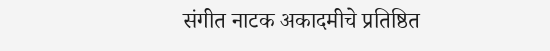संगीत नाटक अकादमीचे प्रतिष्ठित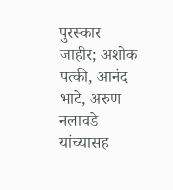पुरस्कार जाहीर; अशोक पत्की, आनंद भाटे, अरुण नलावडे यांच्यासह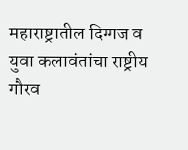महाराष्ट्रातील दिग्गज व युवा कलावंतांचा राष्ट्रीय गौरव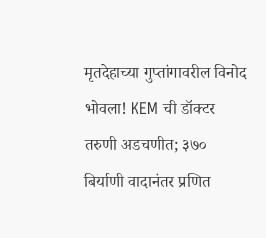मृतदेहाच्या गुप्तांगावरील विनोद भोवला! KEM ची डॉक्टर तरुणी अडचणीत; ३७० बिर्याणी वादानंतर प्रणित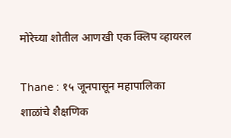मोरेच्या शोतील आणखी एक क्लिप व्हायरल

Thane : १५ जूनपासून महापालिका शाळांचे शैक्षणिक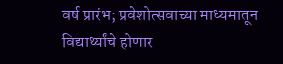वर्ष प्रारंभ; प्रवेशोत्सवाच्या माध्यमातून विद्यार्थ्यांचे होणार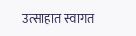उत्साहात स्वागत